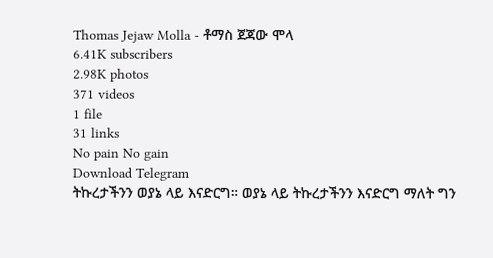Thomas Jejaw Molla - ቶማስ ጀጃው ሞላ
6.41K subscribers
2.98K photos
371 videos
1 file
31 links
No pain No gain
Download Telegram
ትኩረታችንን ወያኔ ላይ እናድርግ። ወያኔ ላይ ትኩረታችንን እናድርግ ማለት ግን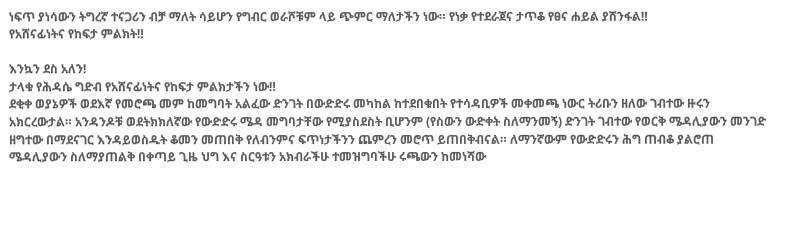ነፍጥ ያነሳውን ትግረኛ ተናጋሪን ብቻ ማለት ሳይሆን የግብር ወራሾቹም ላይ ጭምር ማለታችን ነው። የነቃ የተደራጀና ታጥቆ የፀና ሐይል ያሸንፋል‼
የአሸናፊነትና የከፍታ ምልክት‼

እንኳን ደስ አለን!
ታላቁ የሕዳሴ ግድብ የአሸናፊነትና የከፍታ ምልክታችን ነው‼
ደቂቀ ወያኔዎች ወደእኛ የመሮጫ መም ከመግባት አልፈው ድንገት በውድድሩ መካከል ከተደበቁበት የተሳዳቢዎች መቀመጫ ነውር ትሪቡን ዘለው ገብተው ዙሩን አክርረውታል። አንዳንዶቹ ወደትክክለኛው የውድድሩ ሜዳ መግባታቸው የሚያስደስት ቢሆንም (የስውን ውድቀት ስለማንመኝ) ድንገት ገብተው የወርቅ ሜዳሊያውን መንገድ ዘግተው በማደናገር እንዳይወስዱት ቆመን መጠበቅ የለብንምና ፍጥነታችንን ጨምረን መሮጥ ይጠበቅብናል። ለማንኛውም የውድድሩን ሕግ ጠብቆ ያልሮጠ ሜዳሊያውን ስለማያጠልቅ በቀጣይ ጊዜ ህግ እና ስርዓቱን አክብራችሁ ተመዝግባችሁ ሩጫውን ከመነሻው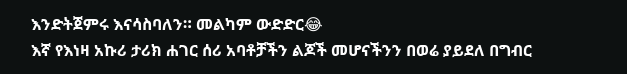እንድትጀምሩ እናሳስባለን። መልካም ውድድር😂
እኛ የእነዛ አኩሪ ታሪክ ሐገር ሰሪ አባቶቻችን ልጆች መሆናችንን በወሬ ያይደለ በግብር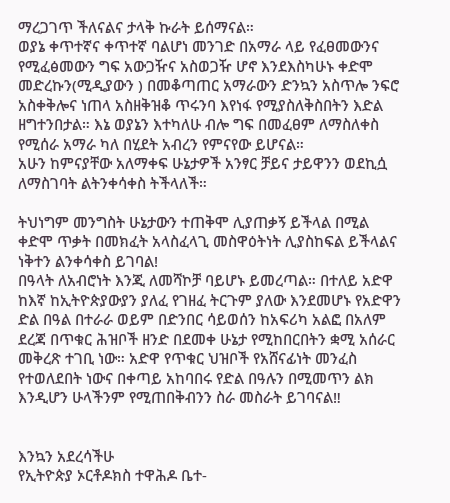ማረጋገጥ ችለናልና ታላቅ ኩራት ይሰማናል።
ወያኔ ቀጥተኛና ቀጥተኛ ባልሆነ መንገድ በአማራ ላይ የፈፀመውንና የሚፈፅመውን ግፍ አውጋዥና አስወጋዥ ሆኖ እንደእስካሁኑ ቀድሞ መድረኩን(ሚዲያውን ) በመቆጣጠር አማራውን ድንኳን አስጥሎ ንፍሮ አስቀቅሎና ነጠላ አስዘቅዝቆ ጥሩንባ እየነፋ የሚያስለቅስበትን እድል ዘግተንበታል። እኔ ወያኔን እተካለሁ ብሎ ግፍ በመፈፀም ለማስለቀስ የሚሰራ አማራ ካለ በሂደት አብረን የምናየው ይሆናል።
አሁን ከምናያቸው አለማቀፍ ሁኔታዎች አንፃር ቻይና ታይዋንን ወደኪሷ ለማስገባት ልትንቀሳቀስ ትችላለች።

ትህነግም መንግስት ሁኔታውን ተጠቅሞ ሊያጠቃኝ ይችላል በሚል ቀድሞ ጥቃት በመክፈት አላስፈላጊ መስዋዕትነት ሊያስከፍል ይችላልና ነቅተን ልንቀሳቀስ ይገባል!
በዓላት ለአብሮነት እንጂ ለመሻኮቻ ባይሆኑ ይመረጣል። በተለይ አድዋ ከእኛ ከኢትዮጵያውያን ያለፈ የገዘፈ ትርጉም ያለው እንደመሆኑ የአድዋን ድል በዓል በተራራ ወይም በድንበር ሳይወሰን ከአፍሪካ አልፎ በአለም ደረጃ በጥቁር ሕዝቦች ዘንድ በደመቀ ሁኔታ የሚከበርበትን ቋሚ አሰራር መቅረጽ ተገቢ ነው። አድዋ የጥቁር ህዝቦች የአሸናፊነት መንፈስ የተወለደበት ነውና በቀጣይ አከባበሩ የድል በዓሉን በሚመጥን ልክ እንዲሆን ሁላችንም የሚጠበቅብንን ስራ መስራት ይገባናል‼


እንኳን አደረሳችሁ
የኢትዮጵያ ኦርቶዶክስ ተዋሕዶ ቤተ-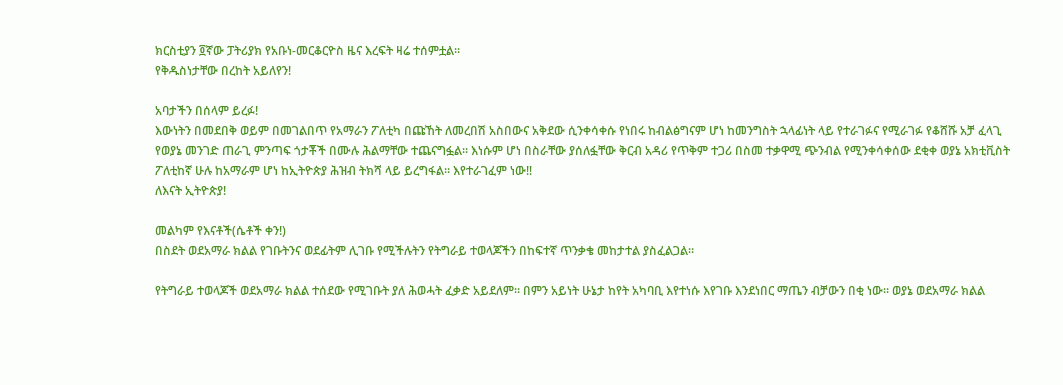ክርስቲያን ፬ኛው ፓትሪያክ የአቡነ-መርቆርዮስ ዜና እረፍት ዛሬ ተሰምቷል።
የቅዱስነታቸው በረከት አይለየን!

አባታችን በሰላም ይረፉ!
እውነትን በመደበቅ ወይም በመገልበጥ የአማራን ፖለቲካ በጩኸት ለመረበሽ አስበውና አቅደው ሲንቀሳቀሱ የነበሩ ከብልፅግናም ሆነ ከመንግስት ኋላፊነት ላይ የተራገፉና የሚራገፉ የቆሸሹ አቻ ፈላጊ የወያኔ መንገድ ጠራጊ ምንጣፍ ጎታቾች በሙሉ ሕልማቸው ተጨናግፏል። እነሱም ሆነ በስራቸው ያሰለፏቸው ቅርብ አዳሪ የጥቅም ተጋሪ በስመ ተቃዋሚ ጭንብል የሚንቀሳቀሰው ደቂቀ ወያኔ አክቲቪስት ፖለቲከኛ ሁሉ ከአማራም ሆነ ከኢትዮጵያ ሕዝብ ትክሻ ላይ ይረግፋል። እየተራገፈም ነው‼
ለእናት ኢትዮጵያ!

መልካም የእናቶች(ሴቶች ቀን!)
በስደት ወደአማራ ክልል የገቡትንና ወደፊትም ሊገቡ የሚችሉትን የትግራይ ተወላጆችን በከፍተኛ ጥንቃቄ መከታተል ያስፈልጋል።

የትግራይ ተወላጆች ወደአማራ ክልል ተሰደው የሚገቡት ያለ ሕወሓት ፈቃድ አይደለም። በምን አይነት ሁኔታ ከየት አካባቢ እየተነሱ እየገቡ እንደነበር ማጤን ብቻውን በቂ ነው። ወያኔ ወደአማራ ክልል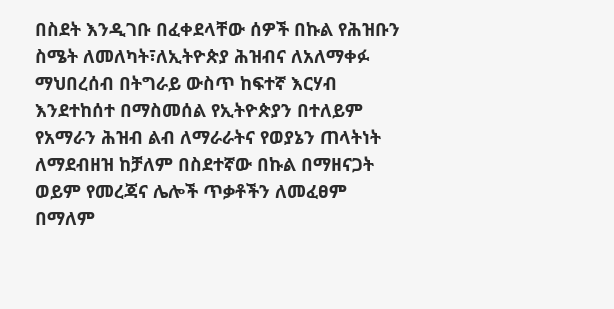በስደት እንዲገቡ በፈቀደላቸው ሰዎች በኩል የሕዝቡን ስሜት ለመለካት፣ለኢትዮጵያ ሕዝብና ለአለማቀፉ ማህበረሰብ በትግራይ ውስጥ ከፍተኛ እርሃብ እንደተከሰተ በማስመሰል የኢትዮጵያን በተለይም የአማራን ሕዝብ ልብ ለማራራትና የወያኔን ጠላትነት ለማደብዘዝ ከቻለም በስደተኛው በኩል በማዘናጋት ወይም የመረጃና ሌሎች ጥቃቶችን ለመፈፀም በማለም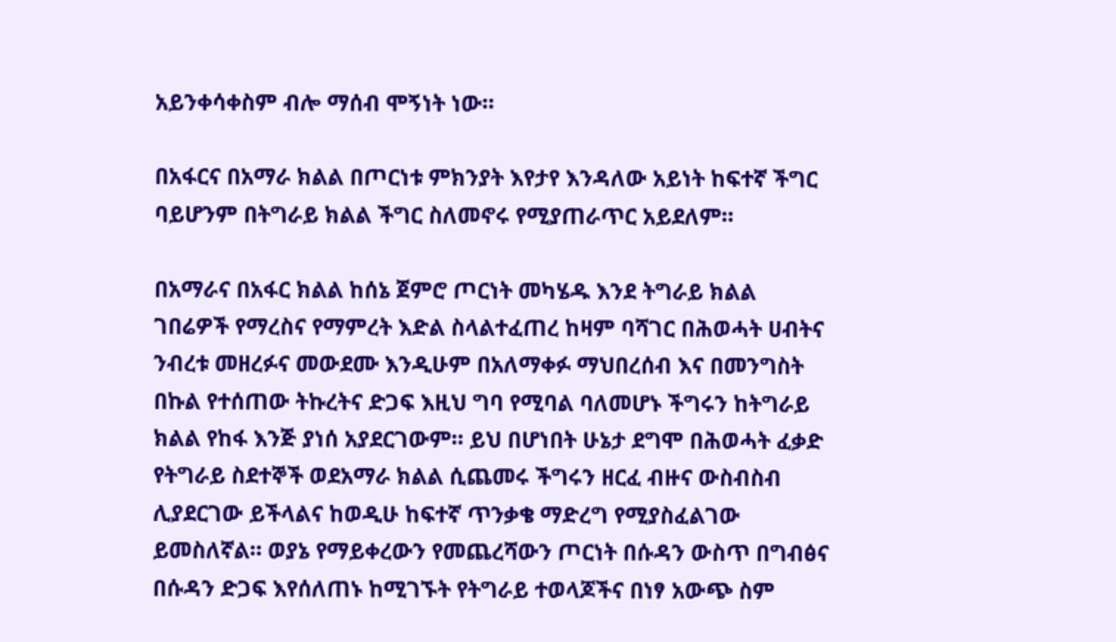አይንቀሳቀስም ብሎ ማሰብ ሞኝነት ነው።

በአፋርና በአማራ ክልል በጦርነቱ ምክንያት እየታየ እንዳለው አይነት ከፍተኛ ችግር ባይሆንም በትግራይ ክልል ችግር ስለመኖሩ የሚያጠራጥር አይደለም።

በአማራና በአፋር ክልል ከሰኔ ጀምሮ ጦርነት መካሄዱ እንደ ትግራይ ክልል ገበሬዎች የማረስና የማምረት እድል ስላልተፈጠረ ከዛም ባሻገር በሕወሓት ሀብትና ንብረቱ መዘረፉና መውደሙ እንዲሁም በአለማቀፉ ማህበረሰብ እና በመንግስት በኩል የተሰጠው ትኩረትና ድጋፍ እዚህ ግባ የሚባል ባለመሆኑ ችግሩን ከትግራይ ክልል የከፋ እንጅ ያነሰ አያደርገውም። ይህ በሆነበት ሁኔታ ደግሞ በሕወሓት ፈቃድ የትግራይ ስደተኞች ወደአማራ ክልል ሲጨመሩ ችግሩን ዘርፈ ብዙና ውስብስብ ሊያደርገው ይችላልና ከወዲሁ ከፍተኛ ጥንቃቄ ማድረግ የሚያስፈልገው ይመስለኛል። ወያኔ የማይቀረውን የመጨረሻውን ጦርነት በሱዳን ውስጥ በግብፅና በሱዳን ድጋፍ እየሰለጠኑ ከሚገኙት የትግራይ ተወላጆችና በነፃ አውጭ ስም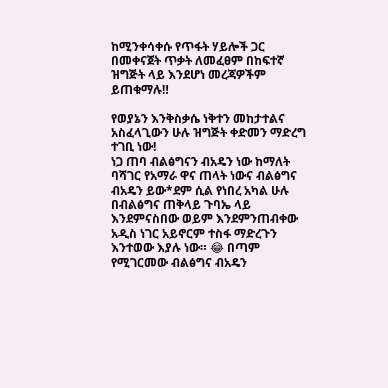ከሚንቀሳቀሱ የጥፋት ሃይሎች ጋር በመቀናጀት ጥቃት ለመፈፀም በከፍተኛ ዝግጅት ላይ እንደሆነ መረጃዎችም ይጠቁማሉ‼

የወያኔን እንቅስቃሴ ነቅተን መከታተልና አስፈላጊውን ሁሉ ዝግጅት ቀድመን ማድረግ ተገቢ ነው!
ነጋ ጠባ ብልፅግናን ብአዴን ነው ከማለት ባሻገር የአማራ ዋና ጠላት ነውና ብልፅግና ብአዴን ይው*ደም ሲል የነበረ አካል ሁሉ በብልፅግና ጠቅላይ ጉባኤ ላይ እንደምናስበው ወይም እንደምንጠብቀው አዲስ ነገር አይኖርም ተስፋ ማድረጉን እንተወው እያሉ ነው። 😂 በጣም የሚገርመው ብልፅግና ብአዴን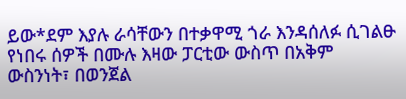ይው*ደም እያሉ ራሳቸውን በተቃዋሚ ጎራ እንዳሰለፉ ሲገልፁ የነበሩ ሰዎች በሙሉ እዛው ፓርቲው ውስጥ በአቅም ውስንነት፣ በወንጀል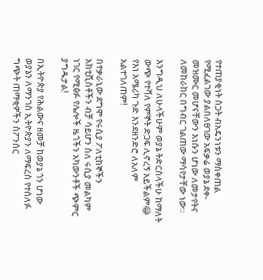የተጠያቂነት ስጋት ብአዴንነቱን ማስቀጠል የሚፈልገው ያልበለፀገው አፍቃሬ ወያኔ ደቀ-መዝሙር መሆናቸውን እነሱን ሆነው ለመታየትና ለመከራከር በግብር ገልጠው ማሳየታቸው ነው።

እንግዲህ ለሁላችሁም ወያኔ ትድርስላችሁ ከማለት ውጭ የተሻለ የምኞት ድጋፍ ሊኖረኝ አይችልም😂
የእነ አሜሪካ ጉድ እንደዘንድሮ ለአለም አልተገለጠም!

በተቃራኒው ደግሞ የሩሲያ ፖለቲከኞችን አክቲቪስቶችን ብቻ ሳይሆን ስለ ሩሲያ መልካም ነገር የሚፅፉ የሌሎች ዜጎችን አካውንቶች ጭምር ያግዱታል!

በኢትዮጵያ የሕልውና ዘመቻ ከወያኔ ጎን ሆነው ወያኔን ለማንገስ ኢትዮጵያን ለማፍረስ የተሰለፉ ግጭት ጠማቂዎችን ስፖንሰር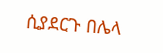ሲያደርጉ በሌላ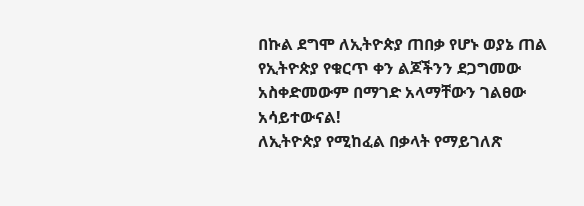በኩል ደግሞ ለኢትዮጵያ ጠበቃ የሆኑ ወያኔ ጠል የኢትዮጵያ የቁርጥ ቀን ልጆችንን ደጋግመው አስቀድመውም በማገድ አላማቸውን ገልፀው አሳይተውናል!
ለኢትዮጵያ የሚከፈል በቃላት የማይገለጽ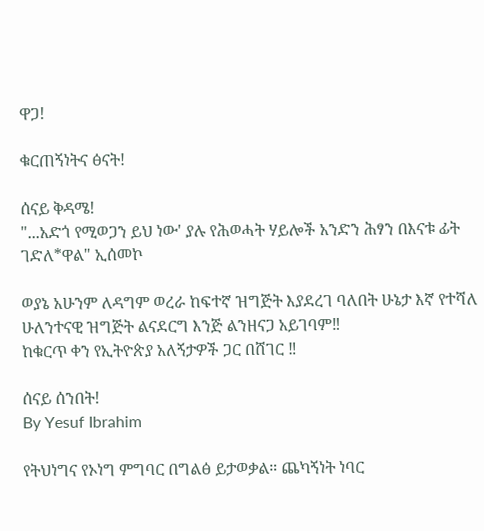ዋጋ!

ቁርጠኝነትና ፅናት!

ሰናይ ቅዳሜ!
"...አድጎ የሚወጋን ይህ ነው' ያሉ የሕወሓት ሃይሎች አንድን ሕፃን በእናቱ ፊት ገድለ*ዋል" ኢሰመኮ

ወያኔ አሁንም ለዳግም ወረራ ከፍተኛ ዝግጅት እያደረገ ባለበት ሁኔታ እኛ የተሻለ ሁለንተናዊ ዝግጅት ልናደርግ እንጅ ልንዘናጋ አይገባም‼
ከቁርጥ ቀን የኢትዮጵያ አለኝታዎች ጋር በሸገር ‼

ሰናይ ሰንበት!
By Yesuf Ibrahim

የትህነግና የኦነግ ምግባር በግልፅ ይታወቃል። ጨካኝነት ነባር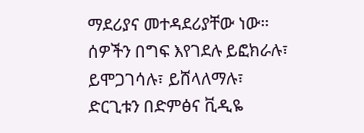ማደሪያና መተዳደሪያቸው ነው። ሰዎችን በግፍ እየገደሉ ይፎክራሉ፣ ይሞጋገሳሉ፣ ይሸላለማሉ፣ ድርጊቱን በድምፅና ቪዲዬ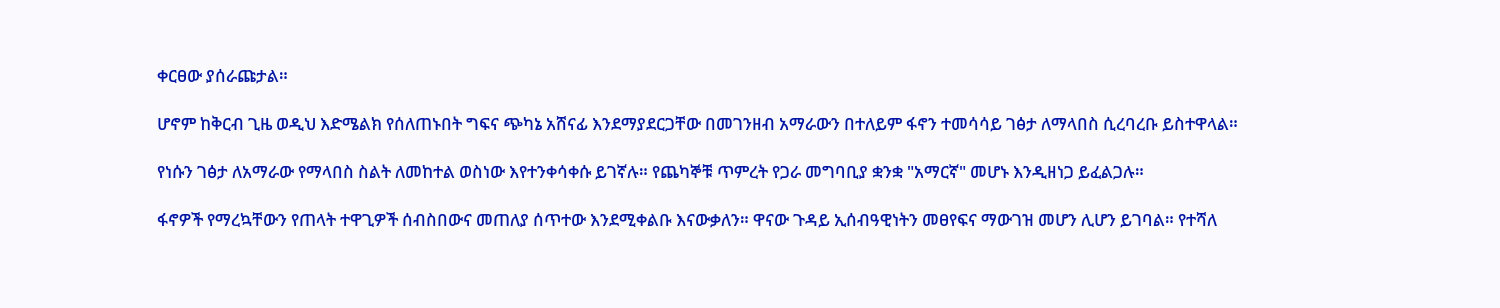ቀርፀው ያሰራጩታል።

ሆኖም ከቅርብ ጊዜ ወዲህ እድሜልክ የሰለጠኑበት ግፍና ጭካኔ አሸናፊ እንደማያደርጋቸው በመገንዘብ አማራውን በተለይም ፋኖን ተመሳሳይ ገፅታ ለማላበስ ሲረባረቡ ይስተዋላል።

የነሱን ገፅታ ለአማራው የማላበስ ስልት ለመከተል ወስነው እየተንቀሳቀሱ ይገኛሉ። የጨካኞቹ ጥምረት የጋራ መግባቢያ ቋንቋ "አማርኛ" መሆኑ እንዲዘነጋ ይፈልጋሉ።

ፋኖዎች የማረኳቸውን የጠላት ተዋጊዎች ሰብስበውና መጠለያ ሰጥተው እንደሚቀልቡ እናውቃለን። ዋናው ጉዳይ ኢሰብዓዊነትን መፀየፍና ማውገዝ መሆን ሊሆን ይገባል። የተሻለ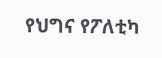የህግና የፖለቲካ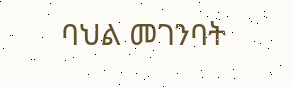ባህል መገንባት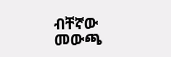ብቸኛው መውጫ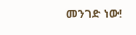መንገድ ነው!